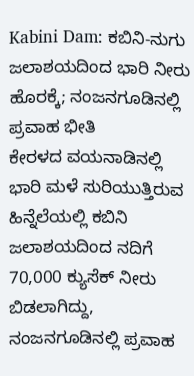Kabini Dam: ಕಬಿನಿ-ನುಗು ಜಲಾಶಯದಿಂದ ಭಾರಿ ನೀರು ಹೊರಕ್ಕೆ; ನಂಜನಗೂಡಿನಲ್ಲಿ ಪ್ರವಾಹ ಭೀತಿ
ಕೇರಳದ ವಯನಾಡಿನಲ್ಲಿ ಭಾರಿ ಮಳೆ ಸುರಿಯುತ್ತಿರುವ ಹಿನ್ನೆಲೆಯಲ್ಲಿ ಕಬಿನಿ ಜಲಾಶಯದಿಂದ ನದಿಗೆ 70,000 ಕ್ಯುಸೆಕ್ ನೀರು ಬಿಡಲಾಗಿದ್ದು, ನಂಜನಗೂಡಿನಲ್ಲಿ ಪ್ರವಾಹ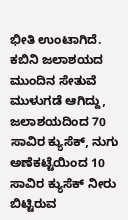ಭೀತಿ ಉಂಟಾಗಿದೆ.
ಕಬಿನಿ ಜಲಾಶಯದ ಮುಂದಿನ ಸೇತುವೆ ಮುಳುಗಡೆ ಆಗಿದ್ದು, ಜಲಾಶಯದಿಂದ 70 ಸಾವಿರ ಕ್ಯುಸೆಕ್, ನುಗು ಅಣೆಕಟ್ಟೆಯಿಂದ 10 ಸಾವಿರ ಕ್ಯುಸೆಕ್ ನೀರು ಬಿಟ್ಟಿರುವ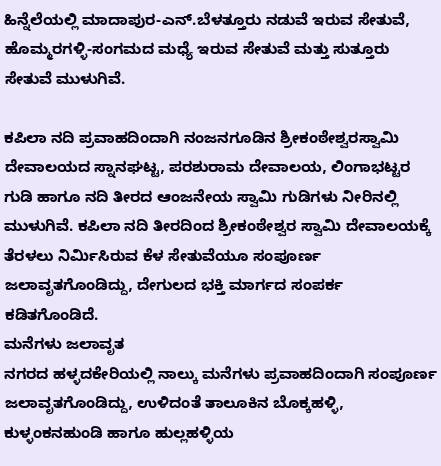ಹಿನ್ನೆಲೆಯಲ್ಲಿ ಮಾದಾಪುರ-ಎನ್.ಬೆಳತ್ತೂರು ನಡುವೆ ಇರುವ ಸೇತುವೆ, ಹೊಮ್ಮರಗಳ್ಳಿ-ಸಂಗಮದ ಮಧ್ಯೆ ಇರುವ ಸೇತುವೆ ಮತ್ತು ಸುತ್ತೂರು ಸೇತುವೆ ಮುಳುಗಿವೆ.

ಕಪಿಲಾ ನದಿ ಪ್ರವಾಹದಿಂದಾಗಿ ನಂಜನಗೂಡಿನ ಶ್ರೀಕಂಠೇಶ್ವರಸ್ವಾಮಿ ದೇವಾಲಯದ ಸ್ನಾನಘಟ್ಟ, ಪರಶುರಾಮ ದೇವಾಲಯ, ಲಿಂಗಾಭಟ್ಟರ ಗುಡಿ ಹಾಗೂ ನದಿ ತೀರದ ಆಂಜನೇಯ ಸ್ವಾಮಿ ಗುಡಿಗಳು ನೀರಿನಲ್ಲಿ ಮುಳುಗಿವೆ. ಕಪಿಲಾ ನದಿ ತೀರದಿಂದ ಶ್ರೀಕಂಠೇಶ್ವರ ಸ್ವಾಮಿ ದೇವಾಲಯಕ್ಕೆ ತೆರಳಲು ನಿರ್ಮಿಸಿರುವ ಕೆಳ ಸೇತುವೆಯೂ ಸಂಪೂರ್ಣ ಜಲಾವೃತಗೊಂಡಿದ್ದು, ದೇಗುಲದ ಭಕ್ತಿ ಮಾರ್ಗದ ಸಂಪರ್ಕ ಕಡಿತಗೊಂಡಿದೆ.
ಮನೆಗಳು ಜಲಾವೃತ
ನಗರದ ಹಳ್ಳದಕೇರಿಯಲ್ಲಿ ನಾಲ್ಕು ಮನೆಗಳು ಪ್ರವಾಹದಿಂದಾಗಿ ಸಂಪೂರ್ಣ ಜಲಾವೃತಗೊಂಡಿದ್ದು, ಉಳಿದಂತೆ ತಾಲೂಕಿನ ಬೊಕ್ಕಹಳ್ಳಿ, ಕುಳ್ಳಂಕನಹುಂಡಿ ಹಾಗೂ ಹುಲ್ಲಹಳ್ಳಿಯ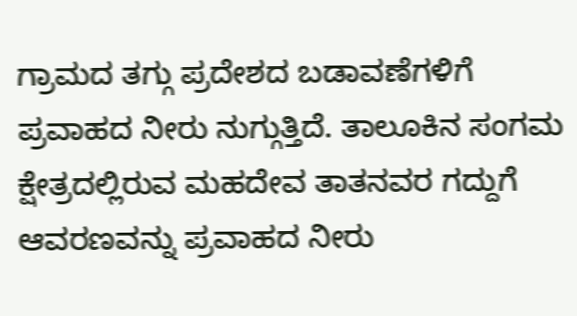ಗ್ರಾಮದ ತಗ್ಗು ಪ್ರದೇಶದ ಬಡಾವಣೆಗಳಿಗೆ ಪ್ರವಾಹದ ನೀರು ನುಗ್ಗುತ್ತಿದೆ. ತಾಲೂಕಿನ ಸಂಗಮ ಕ್ಷೇತ್ರದಲ್ಲಿರುವ ಮಹದೇವ ತಾತನವರ ಗದ್ದುಗೆ ಆವರಣವನ್ನು ಪ್ರವಾಹದ ನೀರು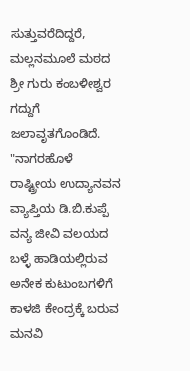ಸುತ್ತುವರೆದಿದ್ದರೆ, ಮಲ್ಲನಮೂಲೆ ಮಠದ ಶ್ರೀ ಗುರು ಕಂಬಳೀಶ್ವರ ಗದ್ದುಗೆ ಜಲಾವೃತಗೊಂಡಿದೆ.
"ನಾಗರಹೊಳೆ ರಾಷ್ಟ್ರೀಯ ಉದ್ಯಾನವನ ವ್ಯಾಪ್ತಿಯ ಡಿ.ಬಿ.ಕುಪ್ಪೆ ವನ್ಯ ಜೀವಿ ವಲಯದ ಬಳ್ಳೆ ಹಾಡಿಯಲ್ಲಿರುವ ಅನೇಕ ಕುಟುಂಬಗಳಿಗೆ ಕಾಳಜಿ ಕೇಂದ್ರಕ್ಕೆ ಬರುವ ಮನವಿ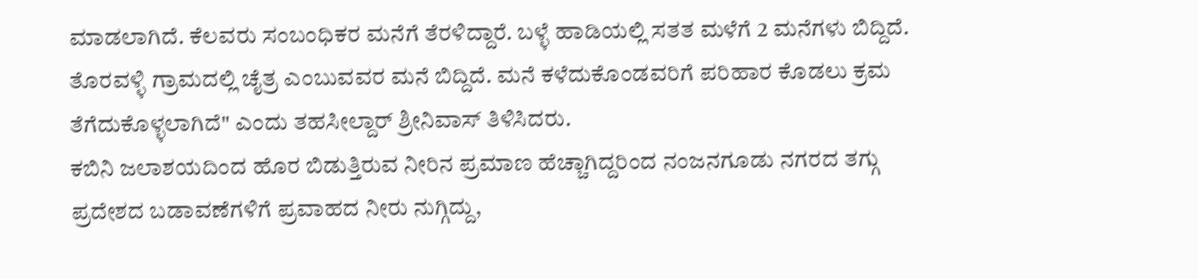ಮಾಡಲಾಗಿದೆ. ಕೆಲವರು ಸಂಬಂಧಿಕರ ಮನೆಗೆ ತೆರಳಿದ್ದಾರೆ. ಬಳ್ಳೆ ಹಾಡಿಯಲ್ಲಿ ಸತತ ಮಳೆಗೆ 2 ಮನೆಗಳು ಬಿದ್ದಿದೆ. ತೊರವಳ್ಳಿ ಗ್ರಾಮದಲ್ಲಿ ಚೈತ್ರ ಎಂಬುವವರ ಮನೆ ಬಿದ್ದಿದೆ. ಮನೆ ಕಳೆದುಕೊಂಡವರಿಗೆ ಪರಿಹಾರ ಕೊಡಲು ಕ್ರಮ ತೆಗೆದುಕೊಳ್ಳಲಾಗಿದೆ" ಎಂದು ತಹಸೀಲ್ದಾರ್ ಶ್ರೀನಿವಾಸ್ ತಿಳಿಸಿದರು.
ಕಬಿನಿ ಜಲಾಶಯದಿಂದ ಹೊರ ಬಿಡುತ್ತಿರುವ ನೀರಿನ ಪ್ರಮಾಣ ಹೆಚ್ಚಾಗಿದ್ದರಿಂದ ನಂಜನಗೂಡು ನಗರದ ತಗ್ಗು ಪ್ರದೇಶದ ಬಡಾವಣೆಗಳಿಗೆ ಪ್ರವಾಹದ ನೀರು ನುಗ್ಗಿದ್ದು,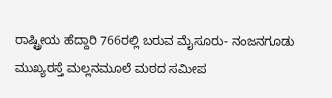ರಾಷ್ಟ್ರೀಯ ಹೆದ್ದಾರಿ 766ರಲ್ಲಿ ಬರುವ ಮೈಸೂರು- ನಂಜನಗೂಡು ಮುಖ್ಯರಸ್ತೆ ಮಲ್ಲನಮೂಲೆ ಮಠದ ಸಮೀಪ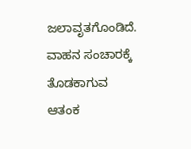ಜಲಾವೃತಗೊಂಡಿದೆ. ವಾಹನ ಸಂಚಾರಕ್ಕೆ ತೊಡಕಾಗುವ ಆತಂಕ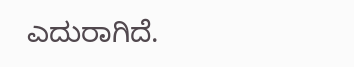ಎದುರಾಗಿದೆ.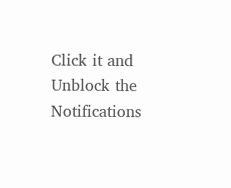Click it and Unblock the Notifications